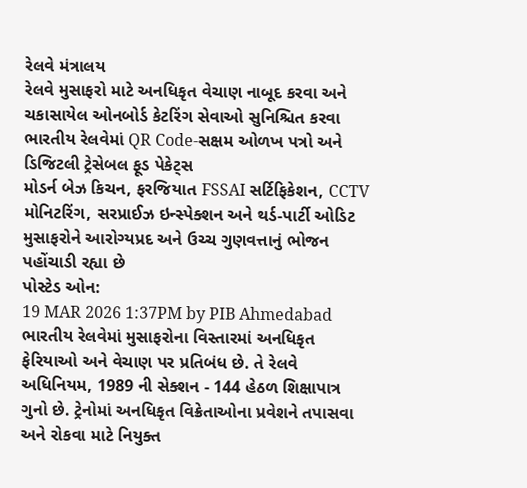રેલવે મંત્રાલય
રેલવે મુસાફરો માટે અનધિકૃત વેચાણ નાબૂદ કરવા અને ચકાસાયેલ ઓનબોર્ડ કેટરિંગ સેવાઓ સુનિશ્ચિત કરવા ભારતીય રેલવેમાં QR Code-સક્ષમ ઓળખ પત્રો અને ડિજિટલી ટ્રેસેબલ ફૂડ પેકેટ્સ
મોડર્ન બેઝ કિચન, ફરજિયાત FSSAI સર્ટિફિકેશન, CCTV મોનિટરિંગ, સરપ્રાઈઝ ઇન્સ્પેક્શન અને થર્ડ-પાર્ટી ઓડિટ મુસાફરોને આરોગ્યપ્રદ અને ઉચ્ચ ગુણવત્તાનું ભોજન પહોંચાડી રહ્યા છે
પોસ્ટેડ ઓન:
19 MAR 2026 1:37PM by PIB Ahmedabad
ભારતીય રેલવેમાં મુસાફરોના વિસ્તારમાં અનધિકૃત ફેરિયાઓ અને વેચાણ પર પ્રતિબંધ છે. તે રેલવે અધિનિયમ, 1989 ની સેક્શન - 144 હેઠળ શિક્ષાપાત્ર ગુનો છે. ટ્રેનોમાં અનધિકૃત વિક્રેતાઓના પ્રવેશને તપાસવા અને રોકવા માટે નિયુક્ત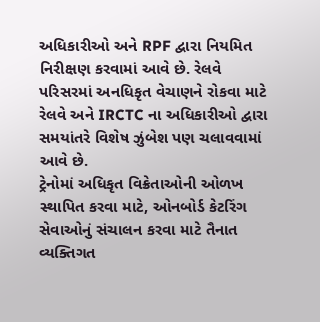અધિકારીઓ અને RPF દ્વારા નિયમિત નિરીક્ષણ કરવામાં આવે છે. રેલવે પરિસરમાં અનધિકૃત વેચાણને રોકવા માટે રેલવે અને IRCTC ના અધિકારીઓ દ્વારા સમયાંતરે વિશેષ ઝુંબેશ પણ ચલાવવામાં આવે છે.
ટ્રેનોમાં અધિકૃત વિક્રેતાઓની ઓળખ સ્થાપિત કરવા માટે, ઓનબોર્ડ કેટરિંગ સેવાઓનું સંચાલન કરવા માટે તૈનાત વ્યક્તિગત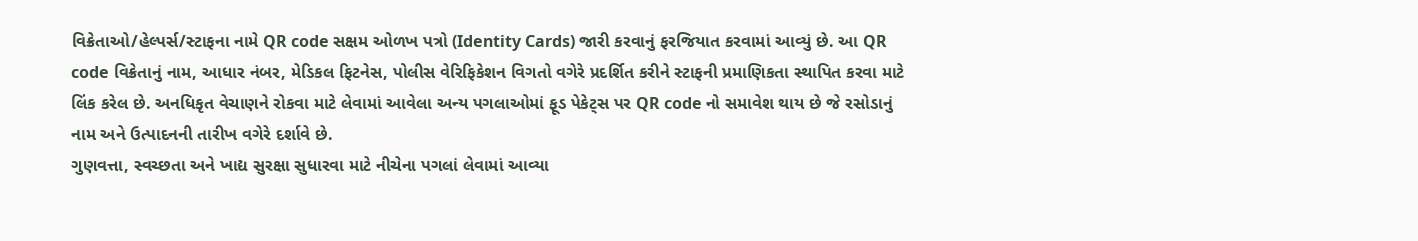વિક્રેતાઓ/હેલ્પર્સ/સ્ટાફના નામે QR code સક્ષમ ઓળખ પત્રો (Identity Cards) જારી કરવાનું ફરજિયાત કરવામાં આવ્યું છે. આ QR code વિક્રેતાનું નામ, આધાર નંબર, મેડિકલ ફિટનેસ, પોલીસ વેરિફિકેશન વિગતો વગેરે પ્રદર્શિત કરીને સ્ટાફની પ્રમાણિકતા સ્થાપિત કરવા માટે લિંક કરેલ છે. અનધિકૃત વેચાણને રોકવા માટે લેવામાં આવેલા અન્ય પગલાઓમાં ફૂડ પેકેટ્સ પર QR code નો સમાવેશ થાય છે જે રસોડાનું નામ અને ઉત્પાદનની તારીખ વગેરે દર્શાવે છે.
ગુણવત્તા, સ્વચ્છતા અને ખાદ્ય સુરક્ષા સુધારવા માટે નીચેના પગલાં લેવામાં આવ્યા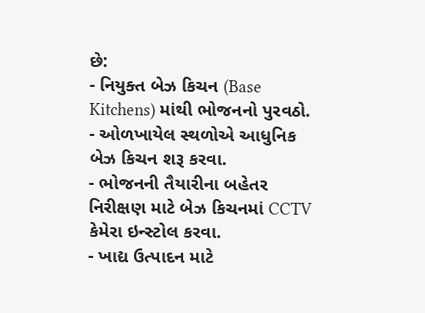છે:
- નિયુક્ત બેઝ કિચન (Base Kitchens) માંથી ભોજનનો પુરવઠો.
- ઓળખાયેલ સ્થળોએ આધુનિક બેઝ કિચન શરૂ કરવા.
- ભોજનની તૈયારીના બહેતર નિરીક્ષણ માટે બેઝ કિચનમાં CCTV કેમેરા ઇન્સ્ટોલ કરવા.
- ખાદ્ય ઉત્પાદન માટે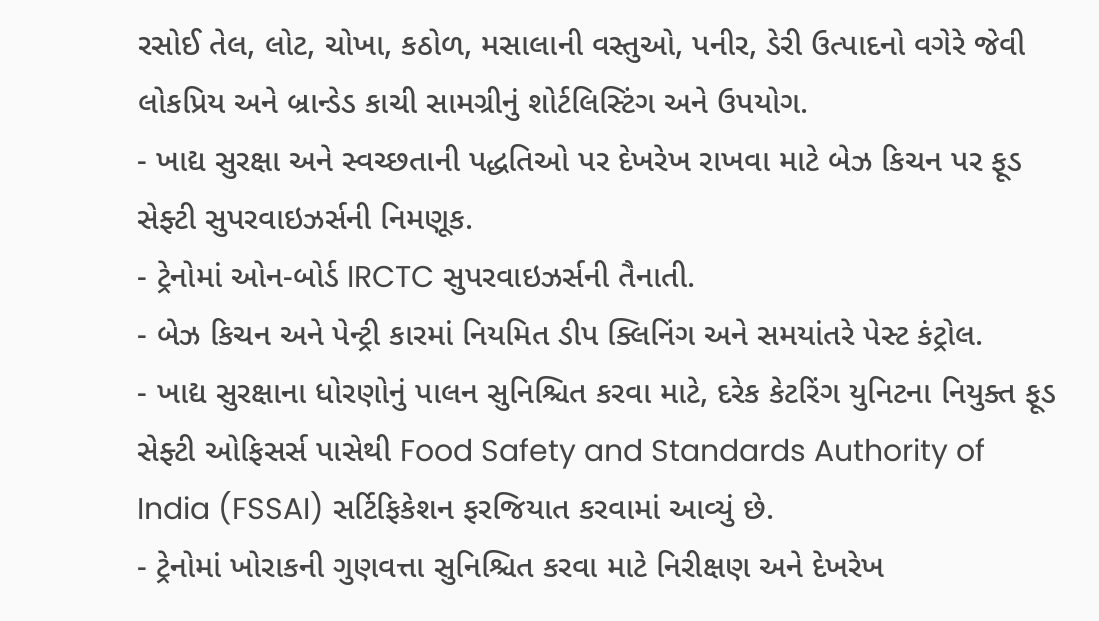રસોઈ તેલ, લોટ, ચોખા, કઠોળ, મસાલાની વસ્તુઓ, પનીર, ડેરી ઉત્પાદનો વગેરે જેવી લોકપ્રિય અને બ્રાન્ડેડ કાચી સામગ્રીનું શોર્ટલિસ્ટિંગ અને ઉપયોગ.
- ખાદ્ય સુરક્ષા અને સ્વચ્છતાની પદ્ધતિઓ પર દેખરેખ રાખવા માટે બેઝ કિચન પર ફૂડ સેફ્ટી સુપરવાઇઝર્સની નિમણૂક.
- ટ્રેનોમાં ઓન-બોર્ડ IRCTC સુપરવાઇઝર્સની તૈનાતી.
- બેઝ કિચન અને પેન્ટ્રી કારમાં નિયમિત ડીપ ક્લિનિંગ અને સમયાંતરે પેસ્ટ કંટ્રોલ.
- ખાદ્ય સુરક્ષાના ધોરણોનું પાલન સુનિશ્ચિત કરવા માટે, દરેક કેટરિંગ યુનિટના નિયુક્ત ફૂડ સેફ્ટી ઓફિસર્સ પાસેથી Food Safety and Standards Authority of India (FSSAI) સર્ટિફિકેશન ફરજિયાત કરવામાં આવ્યું છે.
- ટ્રેનોમાં ખોરાકની ગુણવત્તા સુનિશ્ચિત કરવા માટે નિરીક્ષણ અને દેખરેખ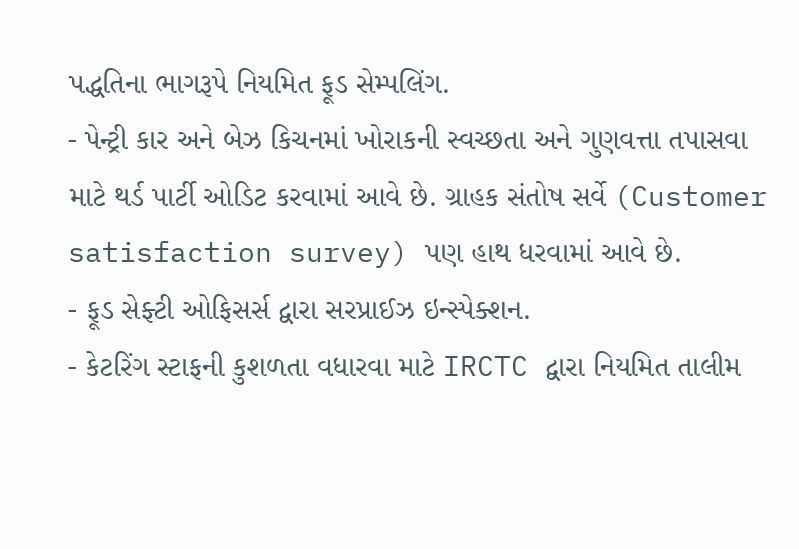પદ્ધતિના ભાગરૂપે નિયમિત ફૂડ સેમ્પલિંગ.
- પેન્ટ્રી કાર અને બેઝ કિચનમાં ખોરાકની સ્વચ્છતા અને ગુણવત્તા તપાસવા માટે થર્ડ પાર્ટી ઓડિટ કરવામાં આવે છે. ગ્રાહક સંતોષ સર્વે (Customer satisfaction survey) પણ હાથ ધરવામાં આવે છે.
- ફૂડ સેફ્ટી ઓફિસર્સ દ્વારા સરપ્રાઈઝ ઇન્સ્પેક્શન.
- કેટરિંગ સ્ટાફની કુશળતા વધારવા માટે IRCTC દ્વારા નિયમિત તાલીમ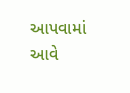આપવામાં આવે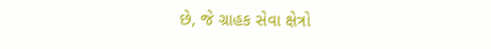છે, જે ગ્રાહક સેવા ક્ષેત્રો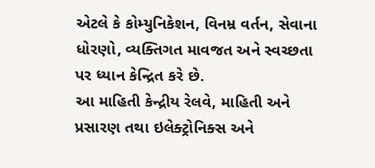એટલે કે કોમ્યુનિકેશન, વિનમ્ર વર્તન, સેવાના ધોરણો, વ્યક્તિગત માવજત અને સ્વચ્છતા પર ધ્યાન કેન્દ્રિત કરે છે.
આ માહિતી કેન્દ્રીય રેલવે, માહિતી અને પ્રસારણ તથા ઇલેક્ટ્રોનિક્સ અને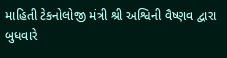માહિતી ટેકનોલોજી મંત્રી શ્રી અશ્વિની વૈષ્ણવ દ્વારા બુધવારે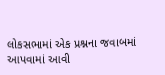લોકસભામાં એક પ્રશ્નના જવાબમાં આપવામાં આવી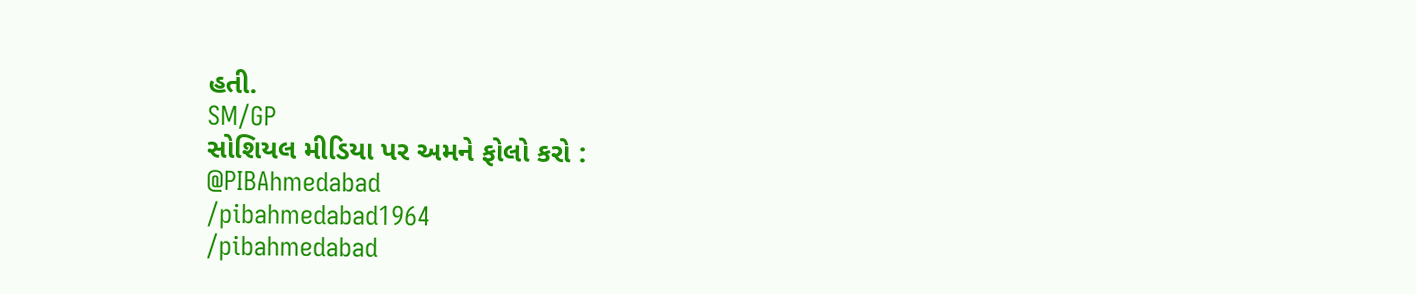હતી.
SM/GP
સોશિયલ મીડિયા પર અમને ફોલો કરો :
@PIBAhmedabad
/pibahmedabad1964
/pibahmedabad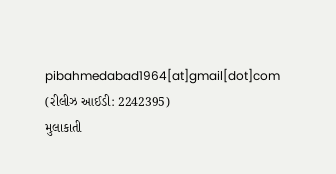pibahmedabad1964[at]gmail[dot]com
(રીલીઝ આઈડી: 2242395)
મુલાકાતી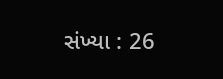સંખ્યા : 26